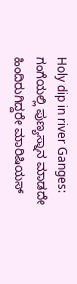Holy dip in river Ganges: ಗಂಗೆಯಲ್ಲಿ ಪುಣ್ಯಸ್ನಾನ ಮಾಡದೇ ಹಿಂದಿರುಗಿದ್ದರೇ ಮಾರಿಷಿಯಸ್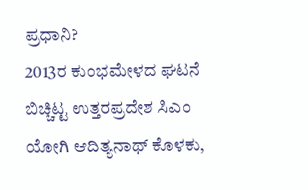ಪ್ರಧಾನಿ?
2013ರ ಕುಂಭಮೇಳದ ಘಟನೆ ಬಿಚ್ಚಿಟ್ಟ ಉತ್ತರಪ್ರದೇಶ ಸಿಎಂ ಯೋಗಿ ಆದಿತ್ಯನಾಥ್ ಕೊಳಕು,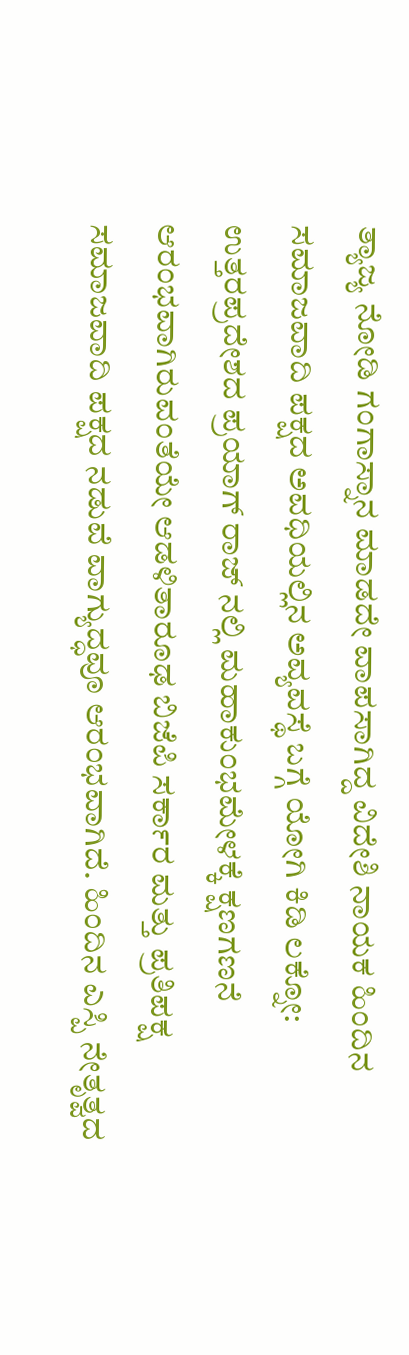ತ್ಯಾಜ್ಯ ನೋಡಿ ಗಂಗಾಸ್ನಾನ ಮಾಡದೇ ವಾಪಸಾಗಿದ್ದ ವಿದೇಶಿ ನಾಯಕ ಹಿಂದಿನ ಸಮಾಜವಾದಿ ಪಕ್ಷದ ಅವಧಿಯಲ್ಲಿನ ಅವ್ಯವಸ್ಥೆ ಬಗ್ಗೆ ಯೋಗಿ ಕಿಡಿ ಲಕ್ನೋ: ಉತ್ತರಪ್ರದೇಶದ ಪ್ರಯಾಗ್ ರಾಜ್ ನಲ್ಲಿ ಮಹಾಕುಂಭಮೇಳಕ್ಕೆ ಕ್ಷಣಗಣನೆ ಆರಂಭವಾಗಿರುವಂತೆಯೇ ಆಡಳಿತಾರೂಢ ಬಿಜೆಪಿ ಸರ್ಕಾರ ಮತ್ತು ಪ್ರತಿಪಕ್ಷ ಸಮಾಜವಾದಿ ಪಕ್ಷದ ನಡುವೆ ವಾಗ್ಯುದ್ಧವೂ ಆರಂಭವಾಗಿದೆ. ಹಿಂದಿನ ಎಸ್ಪಿ ನೇತೃತ್ವದ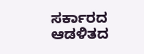ಸರ್ಕಾರದ ಆಡಳಿತದ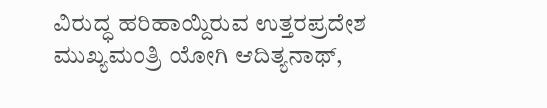ವಿರುದ್ಧ ಹರಿಹಾಯ್ದಿರುವ ಉತ್ತರಪ್ರದೇಶ ಮುಖ್ಯಮಂತ್ರಿ ಯೋಗಿ ಆದಿತ್ಯನಾಥ್,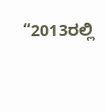“2013ರಲ್ಲಿ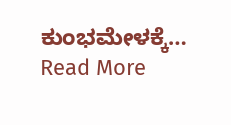ಕುಂಭಮೇಳಕ್ಕೆ… Read More